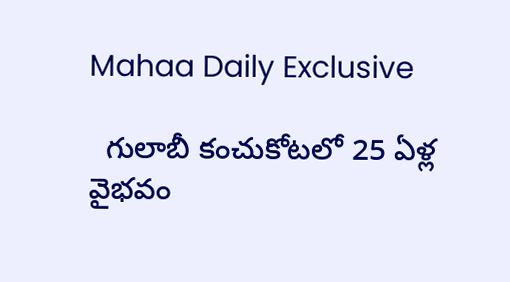Mahaa Daily Exclusive

  గులాబీ కంచుకోటలో 25 ఏళ్ల వైభవం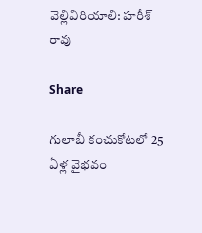వెల్లివిరియాలి: హరీశ్ రావు

Share

గులాబీ కంచుకోటలో 25 ఏళ్ల వైభవం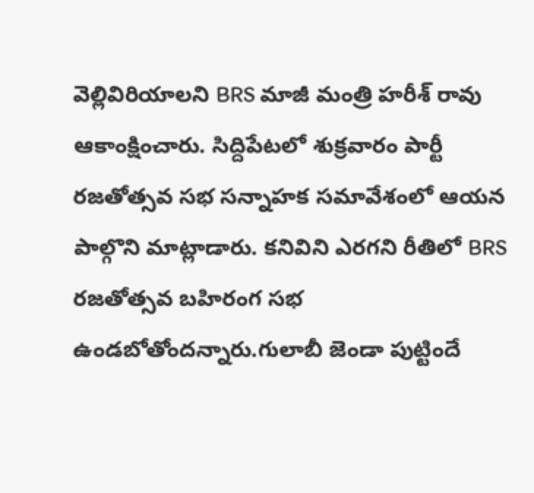వెల్లివిరియాలని BRS మాజీ మంత్రి హరీశ్ రావు ఆకాంక్షించారు. సిద్దిపేటలో శుక్రవారం పార్టీ రజతోత్సవ సభ సన్నాహక సమావేశంలో ఆయన పాల్గొని మాట్లాడారు. కనివిని ఎరగని రీతిలో BRS రజతోత్సవ బహిరంగ సభ ఉండబోతోందన్నారు.గులాబీ జెండా పుట్టిందే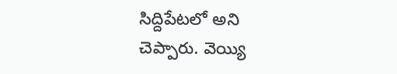సిద్దిపేటలో అని చెప్పారు. వెయ్యి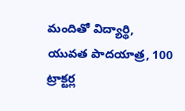మందితో విద్యార్థి, యువత పాదయాత్ర, 100 ట్రాక్టర్ల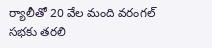ర్యాలీ‌తో 20 వేల మంది వరంగల్ సభకు తరలి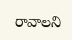రావాలని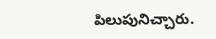పిలుపునిచ్చారు.